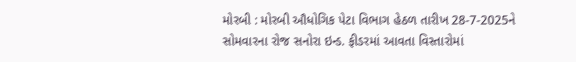મોરબી : મોરબી ઔધોગિક પેટા વિભાગ હેઠળ તારીખ 28-7-2025ને સોમવારના રોજ સનોરા ઇન્ડ. ફીડરમાં આવતા વિસ્તારોમાં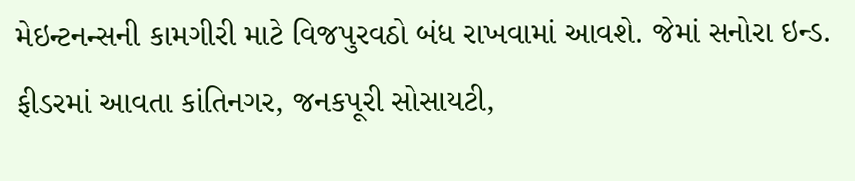મેઇન્ટનન્સની કામગીરી માટે વિજપુરવઠો બંધ રાખવામાં આવશે. જેમાં સનોરા ઇન્ડ. ફીડરમાં આવતા કાંતિનગર, જનકપૂરી સોસાયટી,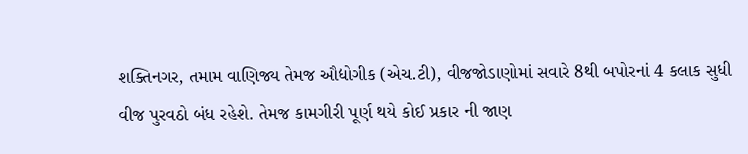શક્તિનગર, તમામ વાણિજ્ય તેમજ ઔદ્યોગીક (એચ.ટી), વીજજોડાણોમાં સવારે 8થી બપોરનાં 4 કલાક સુધી વીજ પુરવઠો બંધ રહેશે. તેમજ કામગીરી પૂર્ણ થયે કોઈ પ્રકાર ની જાણ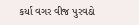કર્યા વગર વીજ પુરવઠો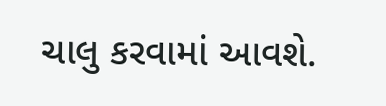ચાલુ કરવામાં આવશે.